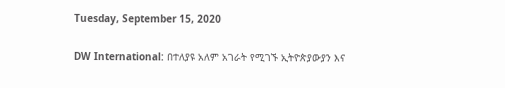Tuesday, September 15, 2020

DW International: በተለያዩ አለም አገራት የሚገኙ ኢትዮጵያውያን እና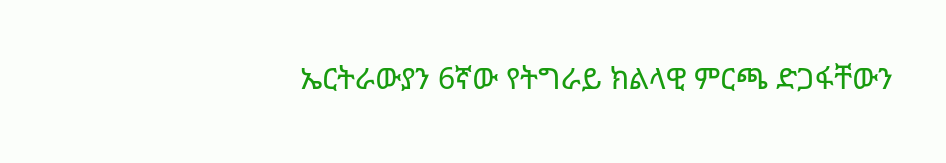ኤርትራውያን 6ኛው የትግራይ ክልላዊ ምርጫ ድጋፋቸውን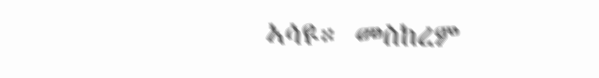ኣሳዩ። መስከረም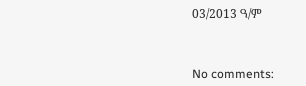03/2013 ዓ/ም



No comments: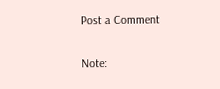Post a Comment

Note: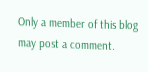Only a member of this blog may post a comment.